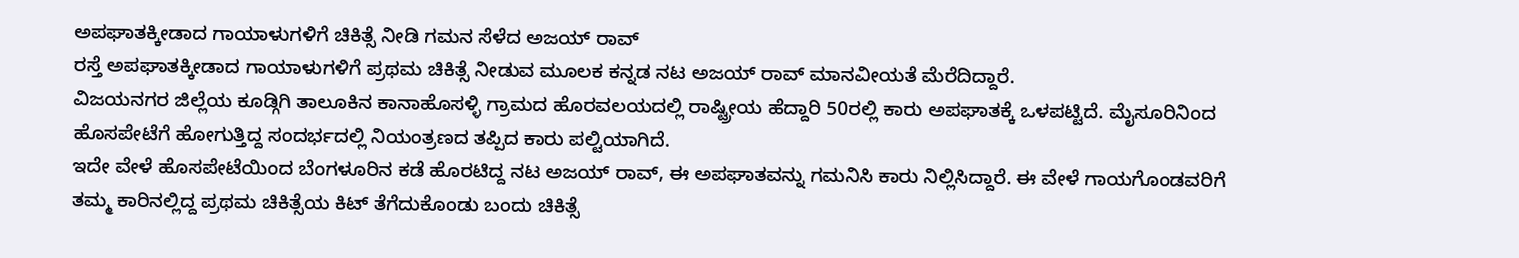ಅಪಘಾತಕ್ಕೀಡಾದ ಗಾಯಾಳುಗಳಿಗೆ ಚಿಕಿತ್ಸೆ ನೀಡಿ ಗಮನ ಸೆಳೆದ ಅಜಯ್ ರಾವ್
ರಸ್ತೆ ಅಪಘಾತಕ್ಕೀಡಾದ ಗಾಯಾಳುಗಳಿಗೆ ಪ್ರಥಮ ಚಿಕಿತ್ಸೆ ನೀಡುವ ಮೂಲಕ ಕನ್ನಡ ನಟ ಅಜಯ್ ರಾವ್ ಮಾನವೀಯತೆ ಮೆರೆದಿದ್ದಾರೆ.
ವಿಜಯನಗರ ಜಿಲ್ಲೆಯ ಕೂಡ್ಗಿಗಿ ತಾಲೂಕಿನ ಕಾನಾಹೊಸಳ್ಳಿ ಗ್ರಾಮದ ಹೊರವಲಯದಲ್ಲಿ ರಾಷ್ಟ್ರೀಯ ಹೆದ್ದಾರಿ 50ರಲ್ಲಿ ಕಾರು ಅಪಘಾತಕ್ಕೆ ಒಳಪಟ್ಟಿದೆ. ಮೈಸೂರಿನಿಂದ ಹೊಸಪೇಟೆಗೆ ಹೋಗುತ್ತಿದ್ದ ಸಂದರ್ಭದಲ್ಲಿ ನಿಯಂತ್ರಣದ ತಪ್ಪಿದ ಕಾರು ಪಲ್ಟಿಯಾಗಿದೆ.
ಇದೇ ವೇಳೆ ಹೊಸಪೇಟೆಯಿಂದ ಬೆಂಗಳೂರಿನ ಕಡೆ ಹೊರಟಿದ್ದ ನಟ ಅಜಯ್ ರಾವ್, ಈ ಅಪಘಾತವನ್ನು ಗಮನಿಸಿ ಕಾರು ನಿಲ್ಲಿಸಿದ್ದಾರೆ. ಈ ವೇಳೆ ಗಾಯಗೊಂಡವರಿಗೆ ತಮ್ಮ ಕಾರಿನಲ್ಲಿದ್ದ ಪ್ರಥಮ ಚಿಕಿತ್ಸೆಯ ಕಿಟ್ ತೆಗೆದುಕೊಂಡು ಬಂದು ಚಿಕಿತ್ಸೆ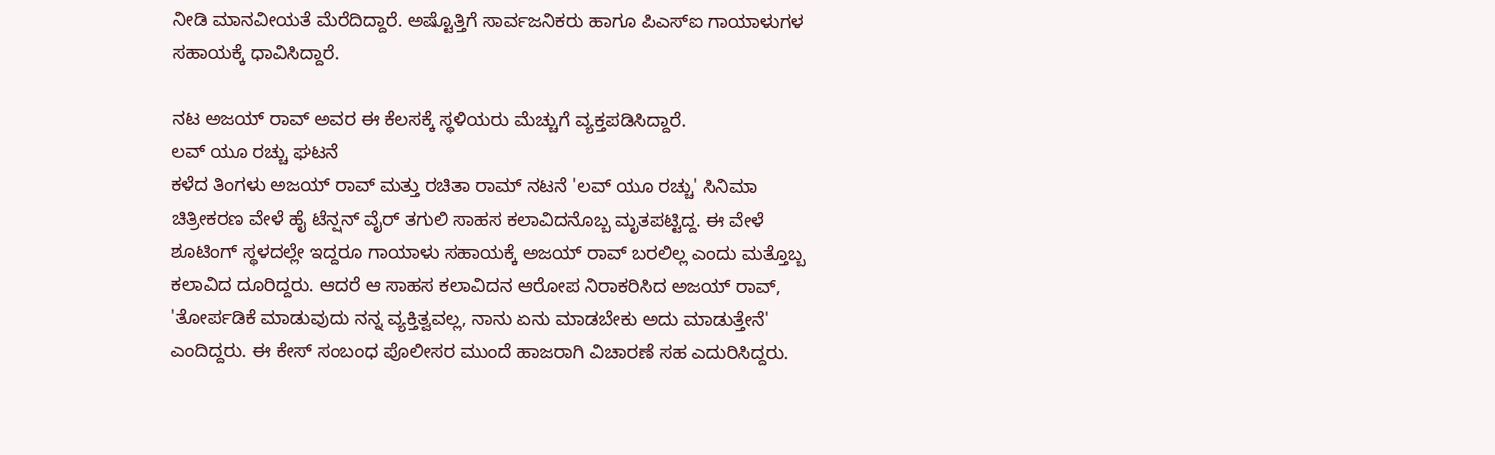ನೀಡಿ ಮಾನವೀಯತೆ ಮೆರೆದಿದ್ದಾರೆ. ಅಷ್ಟೊತ್ತಿಗೆ ಸಾರ್ವಜನಿಕರು ಹಾಗೂ ಪಿಎಸ್ಐ ಗಾಯಾಳುಗಳ ಸಹಾಯಕ್ಕೆ ಧಾವಿಸಿದ್ದಾರೆ.

ನಟ ಅಜಯ್ ರಾವ್ ಅವರ ಈ ಕೆಲಸಕ್ಕೆ ಸ್ಥಳಿಯರು ಮೆಚ್ಚುಗೆ ವ್ಯಕ್ತಪಡಿಸಿದ್ದಾರೆ.
ಲವ್ ಯೂ ರಚ್ಚು ಘಟನೆ
ಕಳೆದ ತಿಂಗಳು ಅಜಯ್ ರಾವ್ ಮತ್ತು ರಚಿತಾ ರಾಮ್ ನಟನೆ 'ಲವ್ ಯೂ ರಚ್ಚು' ಸಿನಿಮಾ ಚಿತ್ರೀಕರಣ ವೇಳೆ ಹೈ ಟೆನ್ಷನ್ ವೈರ್ ತಗುಲಿ ಸಾಹಸ ಕಲಾವಿದನೊಬ್ಬ ಮೃತಪಟ್ಟಿದ್ದ. ಈ ವೇಳೆ ಶೂಟಿಂಗ್ ಸ್ಥಳದಲ್ಲೇ ಇದ್ದರೂ ಗಾಯಾಳು ಸಹಾಯಕ್ಕೆ ಅಜಯ್ ರಾವ್ ಬರಲಿಲ್ಲ ಎಂದು ಮತ್ತೊಬ್ಬ ಕಲಾವಿದ ದೂರಿದ್ದರು. ಆದರೆ ಆ ಸಾಹಸ ಕಲಾವಿದನ ಆರೋಪ ನಿರಾಕರಿಸಿದ ಅಜಯ್ ರಾವ್, 'ತೋರ್ಪಡಿಕೆ ಮಾಡುವುದು ನನ್ನ ವ್ಯಕ್ತಿತ್ವವಲ್ಲ, ನಾನು ಏನು ಮಾಡಬೇಕು ಅದು ಮಾಡುತ್ತೇನೆ' ಎಂದಿದ್ದರು. ಈ ಕೇಸ್ ಸಂಬಂಧ ಪೊಲೀಸರ ಮುಂದೆ ಹಾಜರಾಗಿ ವಿಚಾರಣೆ ಸಹ ಎದುರಿಸಿದ್ದರು.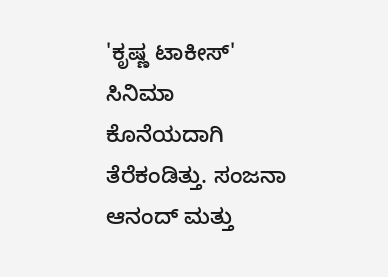'ಕೃಷ್ಣ ಟಾಕೀಸ್' ಸಿನಿಮಾ ಕೊನೆಯದಾಗಿ ತೆರೆಕಂಡಿತ್ತು. ಸಂಜನಾ ಆನಂದ್ ಮತ್ತು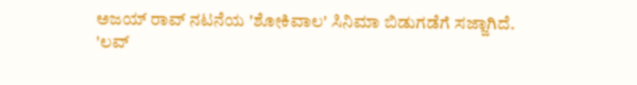ಅಜಯ್ ರಾವ್ ನಟನೆಯ 'ಶೋಕಿವಾಲ' ಸಿನಿಮಾ ಬಿಡುಗಡೆಗೆ ಸಜ್ಜಾಗಿದೆ. 'ಲವ್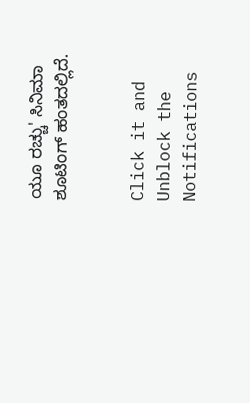ಯೂ ರಚ್ಚು' ಸಿನಿಮಾ ಶೂಟಿಂಗ್ ಹಂತದಲ್ಲಿದೆ.


Click it and Unblock the Notifications